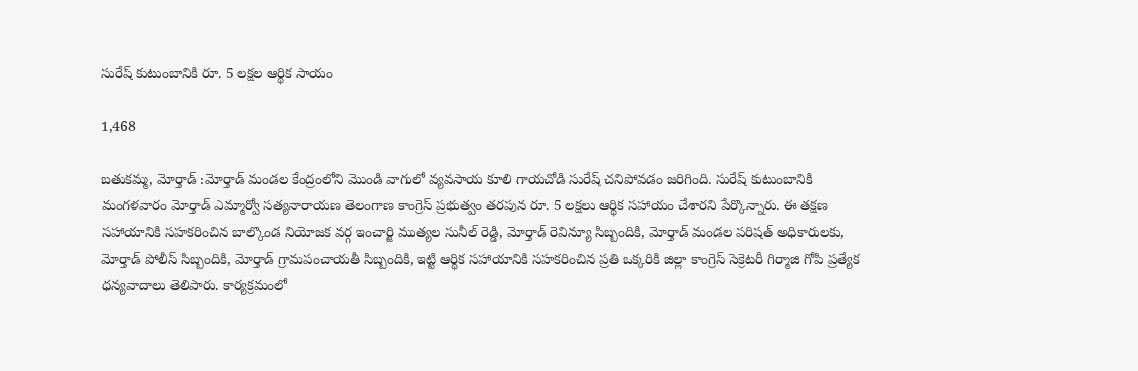సురేష్ కుటుంబానికి రూ. 5 లక్షల ఆర్థిక సాయం

1,468

బతుకమ్మ, మోర్తాడ్ :మోర్తాడ్ మండల కేంద్రంలోని మొండి వాగులో వ్యవసాయ కూలి గాయచోడి సురేష్ చనిపోవడం జరిగింది. సురేష్ కుటుంబానికి మంగళవారం మోర్తాడ్ ఎమ్మార్వో సత్యనారాయణ తెలంగాణ కాంగ్రెస్ ప్రభుత్వం తరపున రూ. 5 లక్షలు ఆర్థిక సహాయం చేశారని పేర్కొన్నారు. ఈ తక్షణ సహాయానికి సహకరించిన బాల్కొండ నియోజక వర్గ ఇంచార్జి ముత్యల సునీల్ రెడ్డి, మోర్తాడ్ రెవిన్యూ సిబ్బందికి, మోర్తాడ్ మండల పరిషత్ అధికారులకు, మోర్తాడ్ పోలీస్ సిబ్బందికి, మోర్తాడ్ గ్రామపంచాయతీ సిబ్బందికి, ఇట్టి ఆర్థిక సహాయానికి సహకరించిన ప్రతి ఒక్కరికి జిల్లా కాంగ్రెస్ సెక్రెటరీ గిర్మాజి గోపి ప్రత్యేక ధన్యవాదాలు తెలిపారు. కార్యక్రమంలో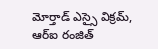మోర్తాడ్ ఎస్సై విక్రమ్, ఆర్ఐ రంజిత్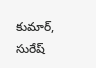కుమార్, సురేష్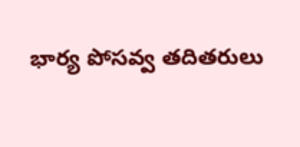భార్య పోసవ్వ తదితరులు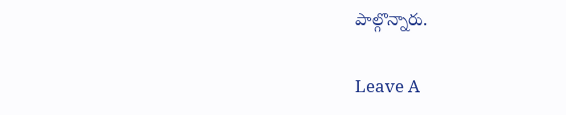పాల్గొన్నారు.

Leave A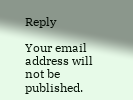Reply

Your email address will not be published.